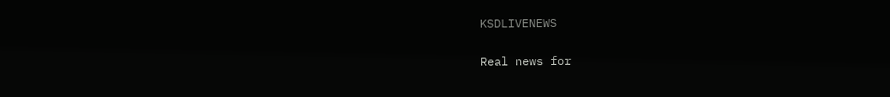KSDLIVENEWS

Real news for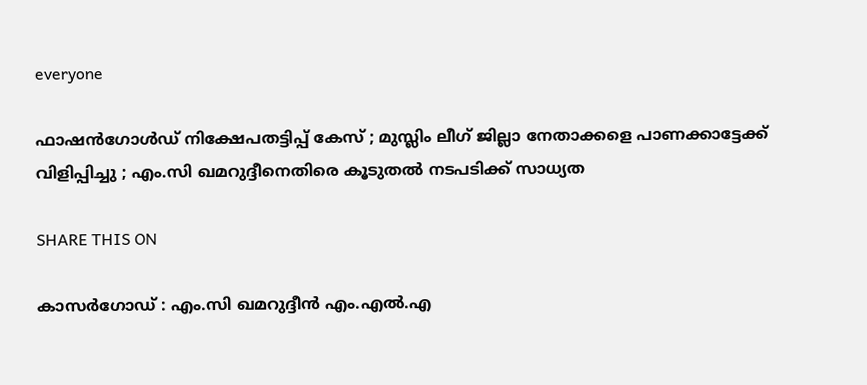everyone

ഫാഷന്‍ഗോള്‍ഡ് നിക്ഷേപതട്ടിപ്പ് കേസ് ; മുസ്ലിം ലീഗ് ജില്ലാ നേതാക്കളെ പാണക്കാട്ടേക്ക് വിളിപ്പിച്ചു ; എം.സി ഖമറുദ്ദീനെതിരെ കൂടുതല്‍ നടപടിക്ക് സാധ്യത

SHARE THIS ON

കാസര്‍ഗോഡ് : എം.സി ഖമറുദ്ദീന്‍ എം.എല്‍.എ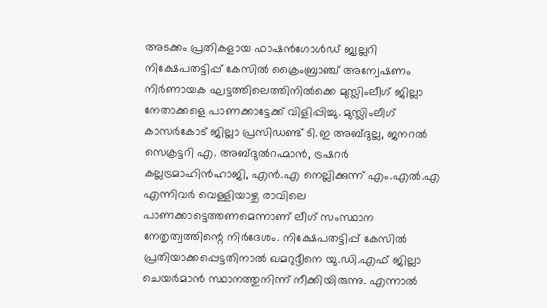അടക്കം പ്രതികളായ ഫാഷന്‍ഗോള്‍ഡ് ജ്വല്ലറി നിക്ഷേപതട്ടിപ്പ് കേസില്‍ ക്രൈംബ്രാഞ്ച് അന്വേഷണം നിര്‍ണായക ഘട്ടത്തിലെത്തിനില്‍ക്കെ മുസ്ലിംലീഗ് ജില്ലാ നേതാക്കളെ പാണക്കാട്ടേക്ക് വിളിപ്പിച്ചു. മുസ്ലിംലീഗ് കാസര്‍കോട് ജില്ലാ പ്രസിഡണ്ട് ടി.ഇ അബ്ദുല്ല, ജനറല്‍ സെക്രട്ടറി എ. അബ്ദുല്‍റഹ്മാന്‍, ട്രഷറര്‍ കല്ലട്രമാഹിന്‍ഹാജി, എന്‍.എ നെല്ലിക്കുന്ന് എം.എല്‍.എ എന്നിവര്‍ വെള്ളിയാഴ്ച രാവിലെ പാണക്കാട്ടെത്തണമെന്നാണ് ലീഗ് സംസ്ഥാന നേതൃത്വത്തിന്റെ നിര്‍ദേശം. നിക്ഷേപതട്ടിപ്പ് കേസില്‍ പ്രതിയാക്കപ്പെട്ടതിനാല്‍ ഖമറുദ്ദീനെ യു.ഡി.എഫ് ജില്ലാ ചെയര്‍മാന്‍ സ്ഥാനത്തുനിന്ന് നീക്കിയിരുന്നു. എന്നാല്‍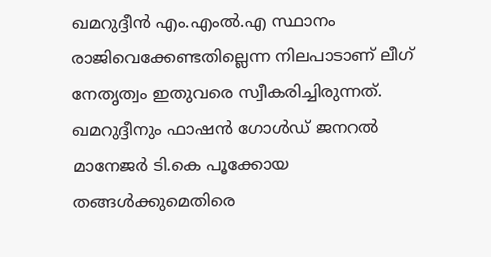ഖമറുദ്ദീന്‍ എം.എംല്‍.എ സ്ഥാനം രാജിവെക്കേണ്ടതില്ലെന്ന നിലപാടാണ് ലീഗ് നേതൃത്വം ഇതുവരെ സ്വീകരിച്ചിരുന്നത്. ഖമറുദ്ദീനും ഫാഷന്‍ ഗോള്‍ഡ് ജനറല്‍ മാനേജര്‍ ടി.കെ പൂക്കോയ തങ്ങള്‍ക്കുമെതിരെ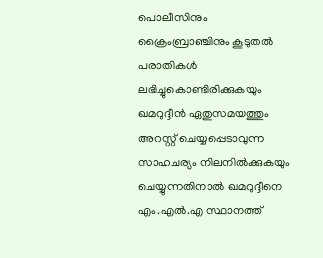പൊലീസിനും ക്രൈംബ്രാഞ്ചിനും കൂടുതല്‍ പരാതികള്‍ ലഭിച്ചുകൊണ്ടിരിക്കുകയും ഖമറുദ്ദീന്‍ ഏതുസമയത്തും അറസ്റ്റ് ചെയ്യപ്പെടാവുന്ന സാഹചര്യം നിലനില്‍ക്കുകയും ചെയ്യുന്നതിനാല്‍ ഖമറുദ്ദീനെ എം.എല്‍.എ സ്ഥാനത്ത്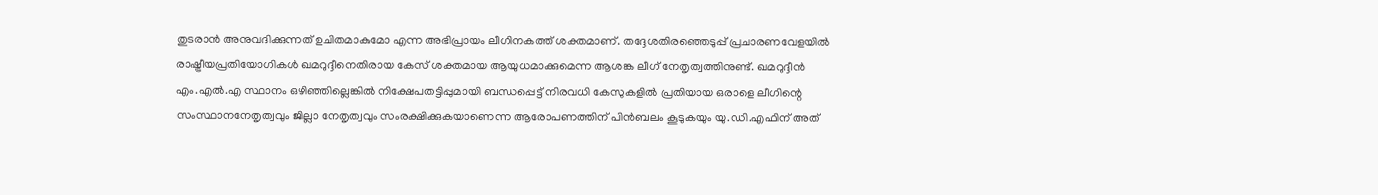തുടരാന്‍ അനുവദിക്കുന്നത് ഉചിതമാകുമോ എന്ന അഭിപ്രായം ലീഗിനകത്ത് ശക്തമാണ്. തദ്ദേശതിരഞ്ഞെടുപ്പ് പ്രചാരണവേളയില്‍ രാഷ്ട്രീയപ്രതിയോഗികള്‍ ഖമറുദ്ദീനെതിരായ കേസ് ശക്തമായ ആയുധമാക്കുമെന്ന ആശങ്ക ലീഗ് നേതൃത്വത്തിനുണ്ട്. ഖമറുദ്ദീന്‍ എം.എല്‍.എ സ്ഥാനം ഒഴിഞ്ഞില്ലെങ്കില്‍ നിക്ഷേപതട്ടിപ്പുമായി ബന്ധപ്പെട്ട് നിരവധി കേസുകളില്‍ പ്രതിയായ ഒരാളെ ലീഗിന്റെ സംസ്ഥാനനേതൃത്വവും ജില്ലാ നേതൃത്വവും സംരക്ഷിക്കുകയാണെന്ന ആരോപണത്തിന് പിന്‍ബലം കൂടുകയും യു.ഡി.എഫിന് അത്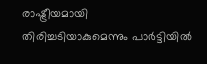രാഷ്ട്രീയമായി തിരിച്ചടിയാകുമെന്നും പാര്‍ട്ടിയില്‍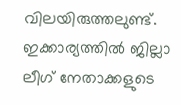വിലയിരുത്തലുണ്ട്. ഇക്കാര്യത്തില്‍ ജില്ലാ ലീഗ് നേതാക്കളുടെ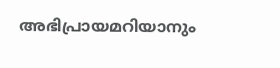അഭിപ്രായമറിയാനും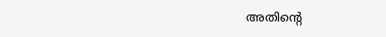അതിന്റെ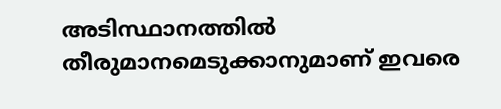അടിസ്ഥാനത്തില്‍ തീരുമാനമെടുക്കാനുമാണ് ഇവരെ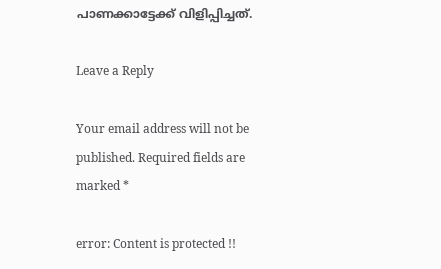പാണക്കാട്ടേക്ക് വിളിപ്പിച്ചത്.

Leave a Reply

Your email address will not be published. Required fields are marked *

error: Content is protected !!